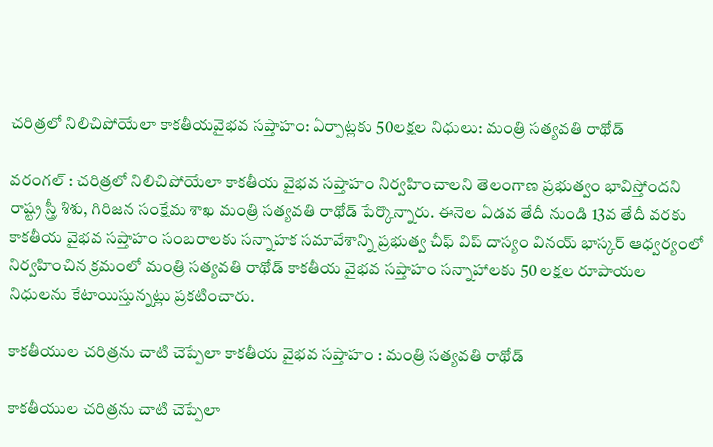చరిత్రలో నిలిచిపోయేలా కాకతీయవైభవ సప్తాహం: ఏర్పాట్లకు 50లక్షల నిధులు: మంత్రి సత్యవతి రాథోడ్

వరంగల్ : చరిత్రలో నిలిచిపోయేలా కాకతీయ వైభవ సప్తాహం నిర్వహించాలని తెలంగాణ ప్రభుత్వం భావిస్తోందని రాష్ట్ర స్త్రీ శిశు, గిరిజన సంక్షేమ శాఖ మంత్రి సత్యవతి రాథోడ్ పేర్కొన్నారు. ఈనెల ఏడవ తేదీ నుండి 13వ తేదీ వరకు కాకతీయ వైభవ సప్తాహం సంబరాలకు సన్నాహక సమావేశాన్ని ప్రభుత్వ చీఫ్ విప్ దాస్యం వినయ్ భాస్కర్ ఆధ్వర్యంలో నిర్వహించిన క్రమంలో మంత్రి సత్యవతి రాథోడ్ కాకతీయ వైభవ సప్తాహం సన్నాహాలకు 50 లక్షల రూపాయల నిధులను కేటాయిస్తున్నట్లు ప్రకటించారు.

కాకతీయుల చరిత్రను చాటి చెప్పేలా కాకతీయ వైభవ సప్తాహం : మంత్రి సత్యవతి రాథోడ్

కాకతీయుల చరిత్రను చాటి చెప్పేలా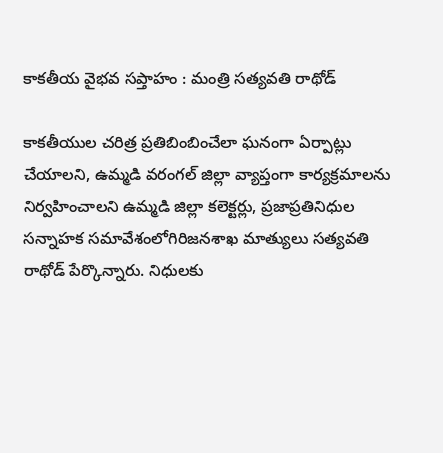కాకతీయ వైభవ సప్తాహం : మంత్రి సత్యవతి రాథోడ్

కాకతీయుల చరిత్ర ప్రతిబింబించేలా ఘనంగా ఏర్పాట్లు చేయాలని, ఉమ్మడి వరంగల్ జిల్లా వ్యాప్తంగా కార్యక్రమాలను నిర్వహించాలని ఉమ్మడి జిల్లా కలెక్టర్లు, ప్రజాప్రతినిధుల సన్నాహక సమావేశంలోగిరిజనశాఖ మాత్యులు సత్యవతి రాథోడ్ పేర్కొన్నారు. నిధులకు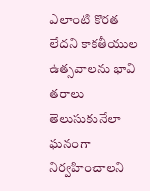ఎలాంటి కొరత లేదని కాకతీయుల ఉత్సవాలను భావి తరాలు తెలుసుకునేలా ఘనంగా నిర్వహించాలని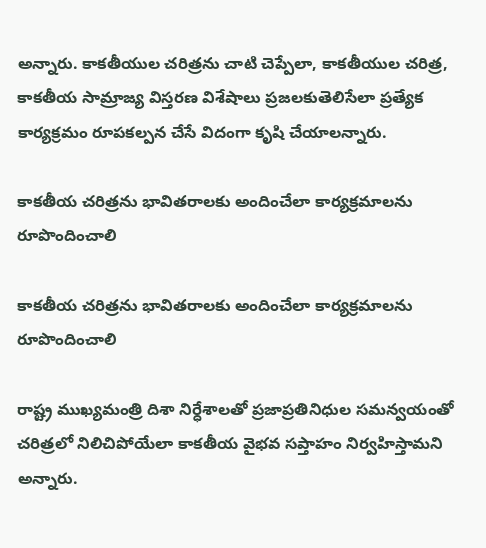అన్నారు. కాకతీయుల చరిత్రను చాటి చెప్పేలా, కాకతీయుల చరిత్ర, కాకతీయ సామ్రాజ్య విస్తరణ విశేషాలు ప్రజలకుతెలిసేలా ప్రత్యేక కార్యక్రమం రూపకల్పన చేసే విదంగా కృషి చేయాలన్నారు.

కాకతీయ చరిత్రను భావితరాలకు అందించేలా కార్యక్రమాలను రూపొందించాలి

కాకతీయ చరిత్రను భావితరాలకు అందించేలా కార్యక్రమాలను రూపొందించాలి

రాష్ట్ర ముఖ్యమంత్రి దిశా నిర్ధేశాలతో ప్రజాప్రతినిధుల సమన్వయంతో చరిత్రలో నిలిచిపోయేలా కాకతీయ వైభవ సప్తాహం నిర్వహిస్తామని అన్నారు.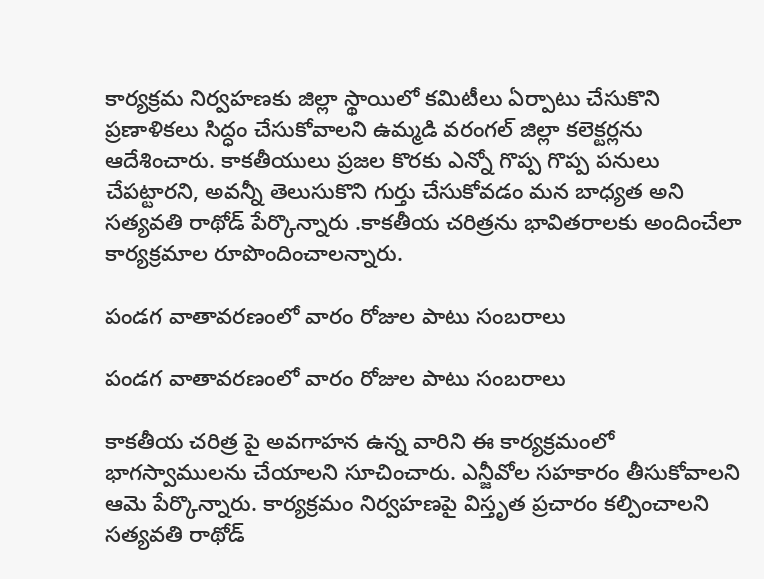కార్యక్రమ నిర్వహణకు జిల్లా స్థాయిలో కమిటీలు ఏర్పాటు చేసుకొని ప్రణాళికలు సిద్ధం చేసుకోవాలని ఉమ్మడి వరంగల్ జిల్లా కలెక్టర్లను ఆదేశించారు. కాకతీయులు ప్రజల కొరకు ఎన్నో గొప్ప గొప్ప పనులు చేపట్టారని, అవన్నీ తెలుసుకొని గుర్తు చేసుకోవడం మన బాధ్యత అని సత్యవతి రాథోడ్ పేర్కొన్నారు .కాకతీయ చరిత్రను భావితరాలకు అందించేలా కార్యక్రమాల రూపొందించాలన్నారు.

పండగ వాతావరణంలో వారం రోజుల పాటు సంబరాలు

పండగ వాతావరణంలో వారం రోజుల పాటు సంబరాలు

కాకతీయ చరిత్ర పై అవగాహన ఉన్న వారిని ఈ కార్యక్రమంలో భాగస్వాములను చేయాలని సూచించారు. ఎన్జీవోల సహకారం తీసుకోవాలని ఆమె పేర్కొన్నారు. కార్యక్రమం నిర్వహణపై విస్తృత ప్రచారం కల్పించాలని సత్యవతి రాథోడ్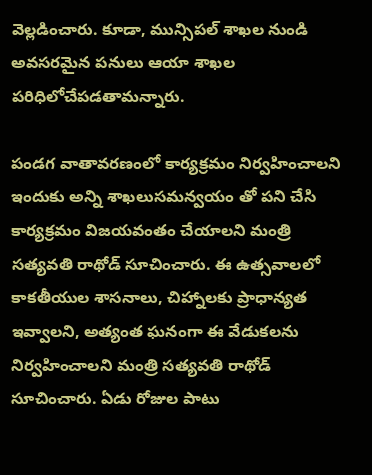వెల్లడించారు. కూడా, మున్సిపల్ శాఖల నుండి అవసరమైన పనులు ఆయా శాఖల పరిధిలోచేపడతామన్నారు.

పండగ వాతావరణంలో కార్యక్రమం నిర్వహించాలని ఇందుకు అన్ని శాఖలుసమన్వయం తో పని చేసి కార్యక్రమం విజయవంతం చేయాలని మంత్రి సత్యవతి రాథోడ్ సూచించారు. ఈ ఉత్సవాలలో కాకతీయుల శాసనాలు, చిహ్నాలకు ప్రాధాన్యత ఇవ్వాలని, అత్యంత ఘనంగా ఈ వేడుకలను నిర్వహించాలని మంత్రి సత్యవతి రాథోడ్ సూచించారు. ఏడు రోజుల పాటు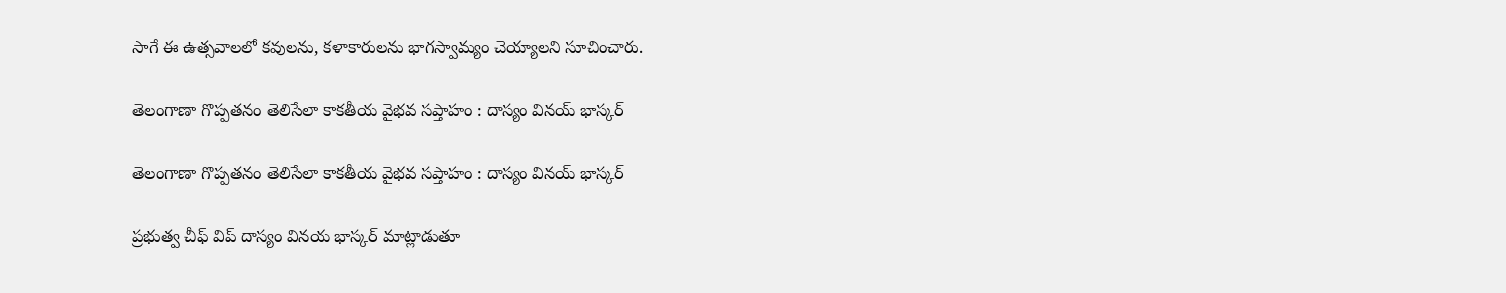సాగే ఈ ఉత్సవాలలో కవులను, కళాకారులను భాగస్వామ్యం చెయ్యాలని సూచించారు.

తెలంగాణా గొప్పతనం తెలిసేలా కాకతీయ వైభవ సప్తాహం : దాస్యం వినయ్ భాస్కర్

తెలంగాణా గొప్పతనం తెలిసేలా కాకతీయ వైభవ సప్తాహం : దాస్యం వినయ్ భాస్కర్

ప్రభుత్వ చీఫ్ విప్ దాస్యం వినయ భాస్కర్ మాట్లాడుతూ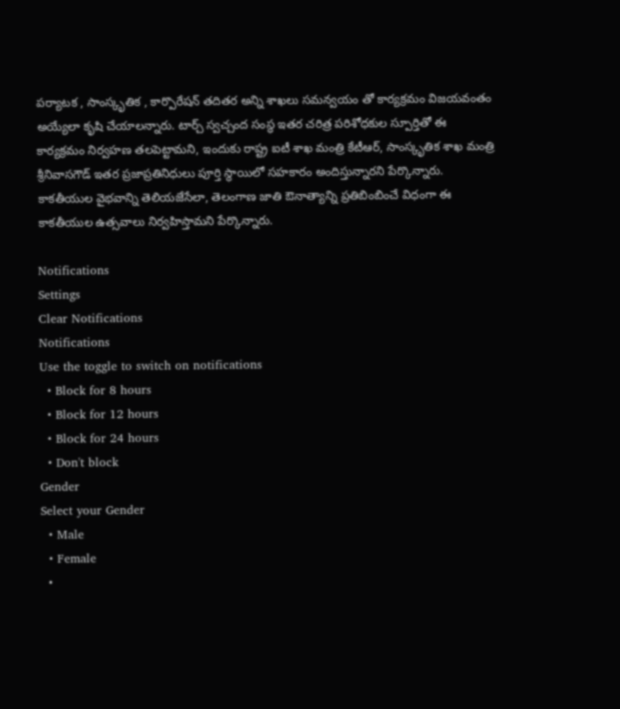పర్యాటక , సాంస్కృతిక , కార్పొరేషన్ తదితర అన్ని శాఖలు సమన్వయం తో కార్యక్రమం విజయవంతం అయ్యేలా కృషి చేయాలన్నారు. టార్చ్ స్వచ్చంద సంస్థ ఇతర చరిత్ర పరిశోధకుల స్పూర్తితో ఈ కార్యక్రమం నిర్వహణ తలపెట్టామని, ఇందుకు రాష్ట్ర ఐటీ శాఖ మంత్రి కేటీఆర్, సాంస్కృతిక శాఖ మంత్రి శ్రీనివాసగౌడ్ ఇతర ప్రజాప్రతినిధులు పూర్తి స్థాయిలో సహకారం అందిస్తున్నారని పేర్కొన్నారు. కాకతీయుల వైభవాన్ని తెలియజేసేలా, తెలంగాణ జాతి ఔనాత్యాన్ని ప్రతిబింబించే విధంగా ఈ కాకతీయుల ఉత్సవాలు నిర్వహిస్తామని పేర్కొన్నారు.

Notifications
Settings
Clear Notifications
Notifications
Use the toggle to switch on notifications
  • Block for 8 hours
  • Block for 12 hours
  • Block for 24 hours
  • Don't block
Gender
Select your Gender
  • Male
  • Female
  •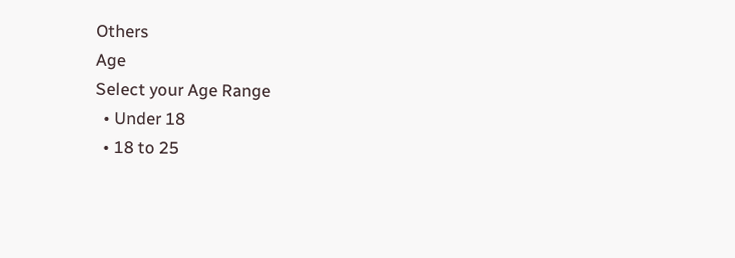Others
Age
Select your Age Range
  • Under 18
  • 18 to 25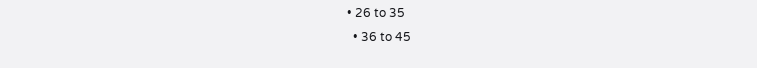• 26 to 35
  • 36 to 45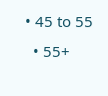• 45 to 55
  • 55+